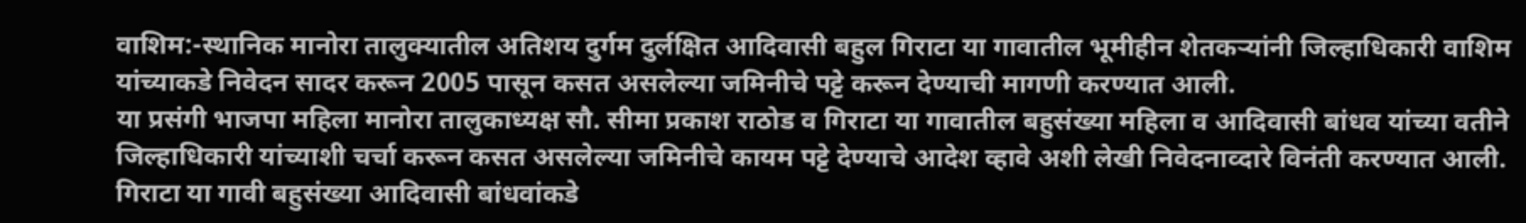वाशिम:-स्थानिक मानोरा तालुक्यातील अतिशय दुर्गम दुर्लक्षित आदिवासी बहुल गिराटा या गावातील भूमीहीन शेतकऱ्यांनी जिल्हाधिकारी वाशिम यांच्याकडे निवेदन सादर करून 2005 पासून कसत असलेल्या जमिनीचे पट्टे करून देण्याची मागणी करण्यात आली.
या प्रसंगी भाजपा महिला मानोरा तालुकाध्यक्ष सौ. सीमा प्रकाश राठोड व गिराटा या गावातील बहुसंख्या महिला व आदिवासी बांधव यांच्या वतीने जिल्हाधिकारी यांच्याशी चर्चा करून कसत असलेल्या जमिनीचे कायम पट्टे देण्याचे आदेश व्हावे अशी लेखी निवेदनाव्दारे विनंती करण्यात आली.
गिराटा या गावी बहुसंख्या आदिवासी बांधवांकडे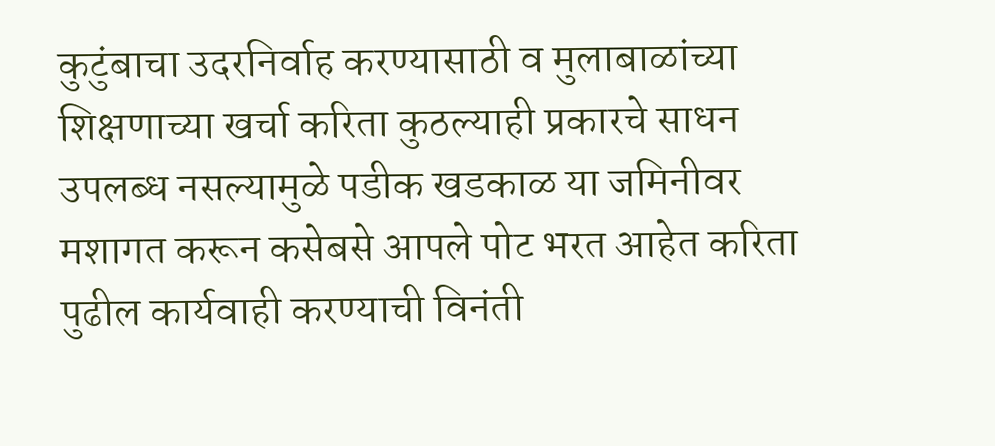कुटुंबाचा उदरनिर्वाह करण्यासाठी व मुलाबाळांच्या शिक्षणाच्या खर्चा करिता कुठल्याही प्रकारचे साधन उपलब्ध नसल्यामुळे पडीक खडकाळ या जमिनीवर मशागत करून कसेबसे आपले पोट भरत आहेत करिता पुढील कार्यवाही करण्याची विनंती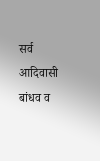सर्व आदिवासी बांधव व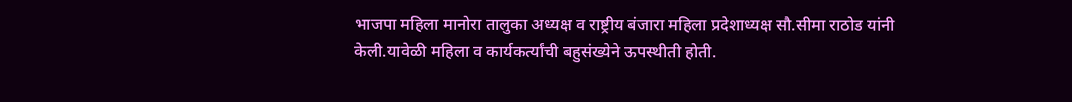भाजपा महिला मानोरा तालुका अध्यक्ष व राष्ट्रीय बंजारा महिला प्रदेशाध्यक्ष सौ.सीमा राठोड यांनी केली.यावेळी महिला व कार्यकर्त्यांची बहुसंख्येने ऊपस्थीती होती.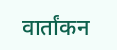वार्तांकन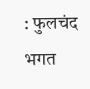: फुलचंद भगत